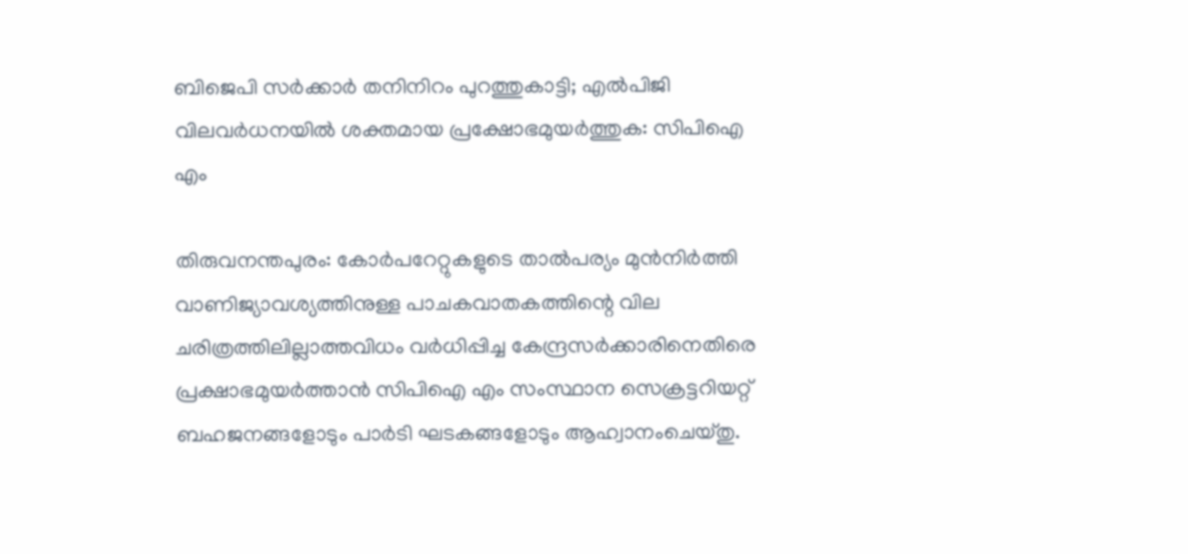ബിജെപി സർക്കാർ തനിനിറം പുറത്തുകാട്ടി; എൽപിജി വിലവർധനയിൽ ശക്തമായ പ്രക്ഷോഭമുയർത്തുക: സിപിഐ എം

തിരുവനന്തപുരം: കോർപറേറ്റുകളുടെ താൽപര്യം മുൻനിർത്തി വാണിജ്യാവശ്യത്തിനുള്ള പാചകവാതകത്തിന്റെ വില ചരിത്രത്തിലില്ലാത്തവിധം വർധിപ്പിച്ച കേന്ദ്രസർക്കാരിനെതിരെ പ്രക്ഷാഭമുയർത്താൻ സിപിഐ എം സംസ്ഥാന സെക്രട്ടറിയറ്റ് ബഹജനങ്ങളോടും പാർടി ഘടകങ്ങളോടും ആഹ്വാനംചെയ്തു.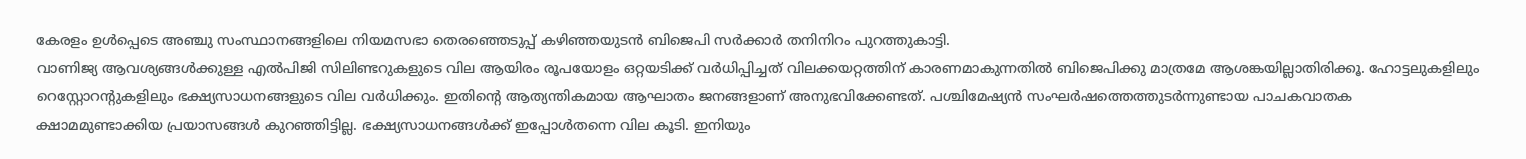കേരളം ഉൾപ്പെടെ അഞ്ചു സംസ്ഥാനങ്ങളിലെ നിയമസഭാ തെരഞ്ഞെടുപ്പ് കഴിഞ്ഞയുടൻ ബിജെപി സർക്കാർ തനിനിറം പുറത്തുകാട്ടി.
വാണിജ്യ ആവശ്യങ്ങൾക്കുള്ള എൽപിജി സിലിണ്ടറുകളുടെ വില ആയിരം രൂപയോളം ഒറ്റയടിക്ക് വർധിപ്പിച്ചത് വിലക്കയറ്റത്തിന് കാരണമാകുന്നതിൽ ബിജെപിക്കു മാത്രമേ ആശങ്കയില്ലാതിരിക്കൂ. ഹോട്ടലുകളിലും റെസ്റ്റോറന്റുകളിലും ഭക്ഷ്യസാധനങ്ങളുടെ വില വർധിക്കും. ഇതിന്റെ ആത്യന്തികമായ ആഘാതം ജനങ്ങളാണ് അനുഭവിക്കേണ്ടത്. പശ്ചിമേഷ്യൻ സംഘർഷത്തെത്തുടർന്നുണ്ടായ പാചകവാതക ക്ഷാമമുണ്ടാക്കിയ പ്രയാസങ്ങൾ കുറഞ്ഞിട്ടില്ല. ഭക്ഷ്യസാധനങ്ങൾക്ക് ഇപ്പോൾതന്നെ വില കൂടി. ഇനിയും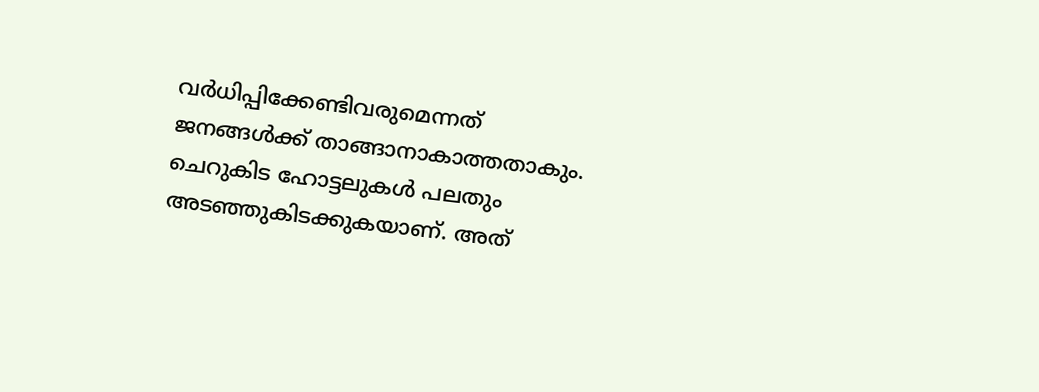വർധിപ്പിക്കേണ്ടിവരുമെന്നത് ജനങ്ങൾക്ക് താങ്ങാനാകാത്തതാകും. ചെറുകിട ഹോട്ടലുകൾ പലതും അടഞ്ഞുകിടക്കുകയാണ്. അത്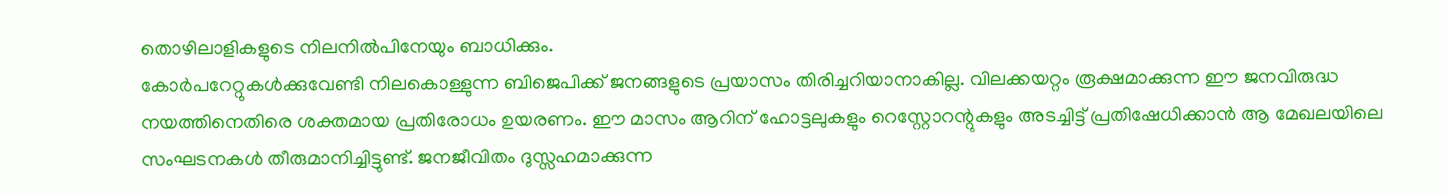തൊഴിലാളികളുടെ നിലനിൽപിനേയും ബാധിക്കും.
കോർപറേറ്റുകൾക്കുവേണ്ടി നിലകൊള്ളുന്ന ബിജെപിക്ക് ജനങ്ങളുടെ പ്രയാസം തിരിച്ചറിയാനാകില്ല. വിലക്കയറ്റം രൂക്ഷമാക്കുന്ന ഈ ജനവിരുദ്ധ നയത്തിനെതിരെ ശക്തമായ പ്രതിരോധം ഉയരണം. ഈ മാസം ആറിന് ഹോട്ടലുകളും റെസ്റ്റോറന്റുകളും അടച്ചിട്ട് പ്രതിഷേധിക്കാൻ ആ മേഖലയിലെ സംഘടനകൾ തീരുമാനിച്ചിട്ടുണ്ട്. ജനജീവിതം ദുസ്സഹമാക്കുന്ന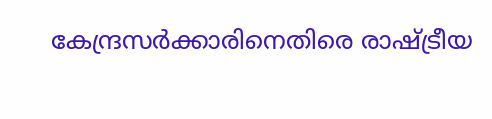കേന്ദ്രസർക്കാരിനെതിരെ രാഷ്ട്രീയ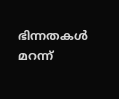ഭിന്നതകൾ മറന്ന്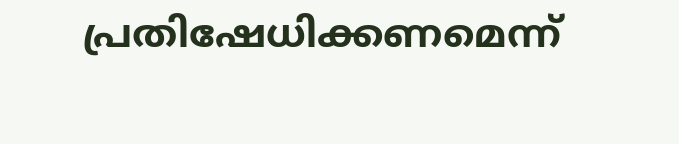പ്രതിഷേധിക്കണമെന്ന്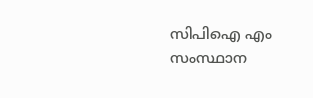സിപിഐ എം സംസ്ഥാന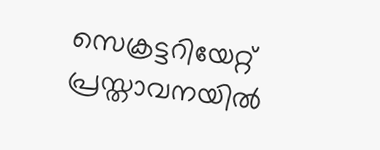സെക്രട്ടറിയേറ്റ് പ്രസ്താവനയിൽ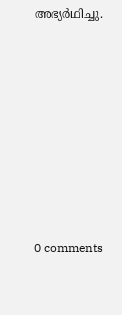അഭ്യർഥിച്ചു.









0 comments